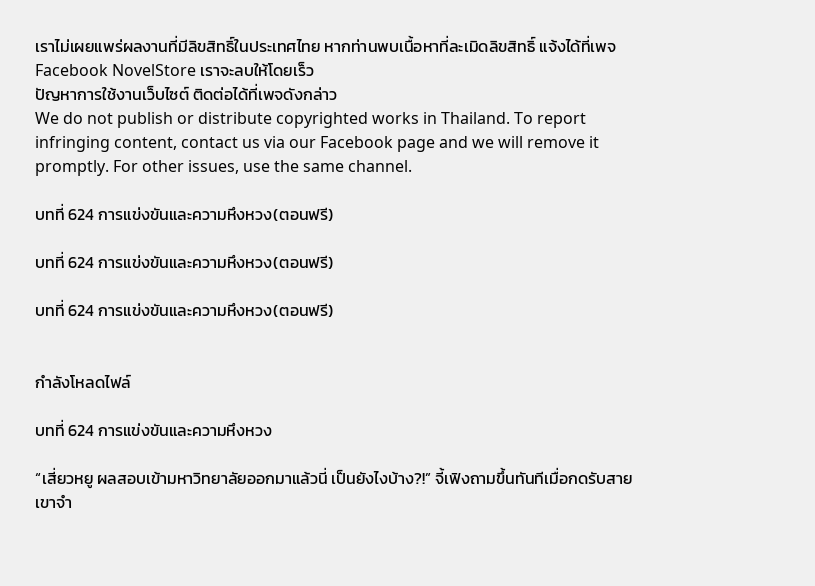เราไม่เผยแพร่ผลงานที่มีลิขสิทธิ์ในประเทศไทย หากท่านพบเนื้อหาที่ละเมิดลิขสิทธิ์ แจ้งได้ที่เพจ Facebook NovelStore เราจะลบให้โดยเร็ว
ปัญหาการใช้งานเว็บไซต์ ติดต่อได้ที่เพจดังกล่าว
We do not publish or distribute copyrighted works in Thailand. To report infringing content, contact us via our Facebook page and we will remove it promptly. For other issues, use the same channel.

บทที่ 624 การแข่งขันและความหึงหวง(ตอนฟรี)

บทที่ 624 การแข่งขันและความหึงหวง(ตอนฟรี)

บทที่ 624 การแข่งขันและความหึงหวง(ตอนฟรี)


กำลังโหลดไฟล์

บทที่ 624 การแข่งขันและความหึงหวง

“เสี่ยวหยู ผลสอบเข้ามหาวิทยาลัยออกมาแล้วนี่ เป็นยังไงบ้าง?!” จี้เฟิงถามขึ้นทันทีเมื่อกดรับสาย เขาจำ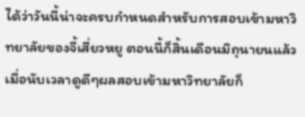ได้ว่าวันนี้น่าจะครบกำหนดสำหรับการสอบเข้ามหาวิทยาลัยของจี้เสี่ยวหยู ตอนนี้ก็สิ้นเดือนมิถุนายนแล้ว เมื่อนับเวลาดูดีๆผลสอบเข้ามหาวิทยาลัยก็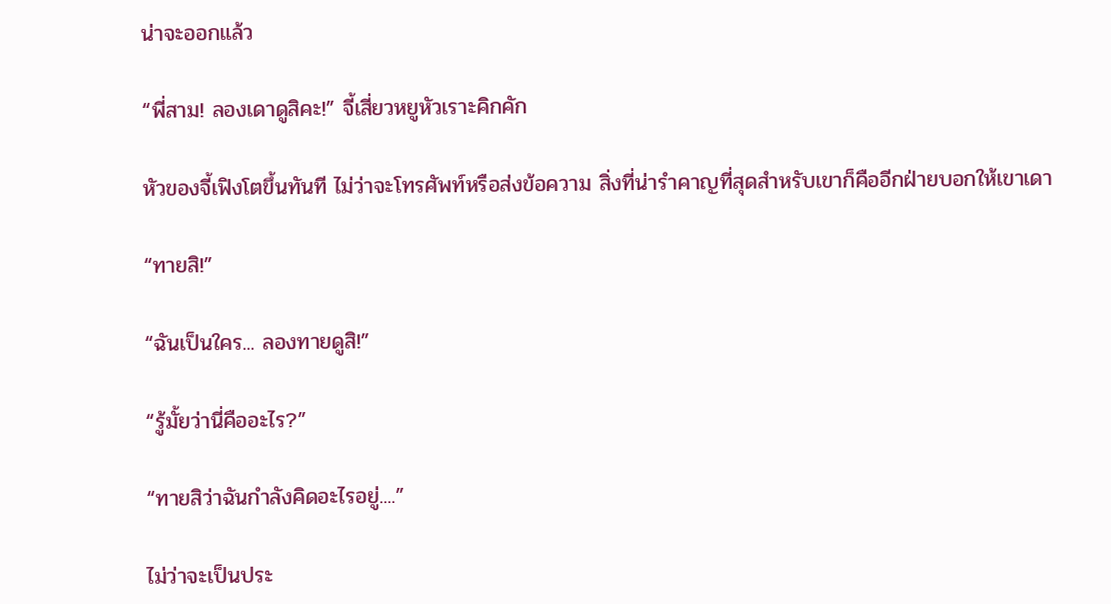น่าจะออกแล้ว

“พี่สาม! ลองเดาดูสิคะ!” จี้เสี่ยวหยูหัวเราะคิกคัก

หัวของจี้เฟิงโตขึ้นทันที ไม่ว่าจะโทรศัพท์หรือส่งข้อความ สิ่งที่น่ารำคาญที่สุดสำหรับเขาก็คืออีกฝ่ายบอกให้เขาเดา

“ทายสิ!”

“ฉันเป็นใคร... ลองทายดูสิ!”

“รู้มั้ยว่านี่คืออะไร?”

“ทายสิว่าฉันกำลังคิดอะไรอยู่....”

ไม่ว่าจะเป็นประ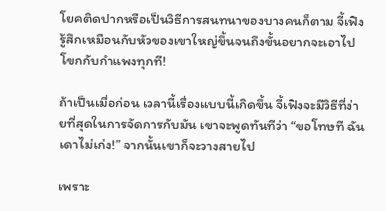โยคติดปากหรือเป็นวิธีการสนทนาของบางคนก็ตาม จี้เฟิงรู้สึกเหมือนกับหัวของเขาใหญ่ขึ้นจนถึงขั้นอยากจะเอาไปโขกกับกำแพงทุกที!

ถ้าเป็นเมื่อก่อน เวลานี้เรื่องแบบนี้เกิดขึ้น จี้เฟิงจะมีวิธีที่ง่ายที่สุดในการจัดการกับมัน เขาจะพูดทันทีว่า “ขอโทษที ฉันเดาไม่เก่ง!” จากนั้นเขาก็จะวางสายไป

เพราะ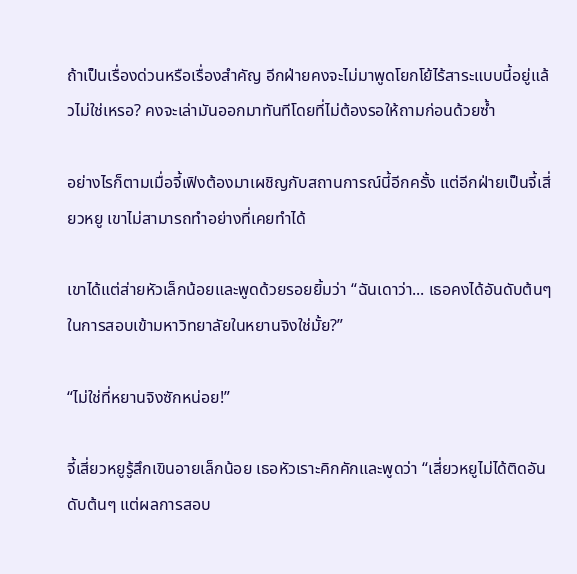ถ้าเป็นเรื่องด่วนหรือเรื่องสำคัญ อีกฝ่ายคงจะไม่มาพูดโยกโย้ไร้สาระแบบนี้อยู่แล้วไม่ใช่เหรอ? คงจะเล่ามันออกมาทันทีโดยที่ไม่ต้องรอให้ถามก่อนด้วยซ้ำ

อย่างไรก็ตามเมื่อจี้เฟิงต้องมาเผชิญกับสถานการณ์นี้อีกครั้ง แต่อีกฝ่ายเป็นจี้เสี่ยวหยู เขาไม่สามารถทำอย่างที่เคยทำได้

เขาได้แต่ส่ายหัวเล็กน้อยและพูดด้วยรอยยิ้มว่า “ฉันเดาว่า... เธอคงได้อันดับต้นๆในการสอบเข้ามหาวิทยาลัยในหยานจิงใช่มั้ย?”

“ไม่ใช่ที่หยานจิงซักหน่อย!”

จี้เสี่ยวหยูรู้สึกเขินอายเล็กน้อย เธอหัวเราะคิกคักและพูดว่า “เสี่ยวหยูไม่ได้ติดอันดับต้นๆ แต่ผลการสอบ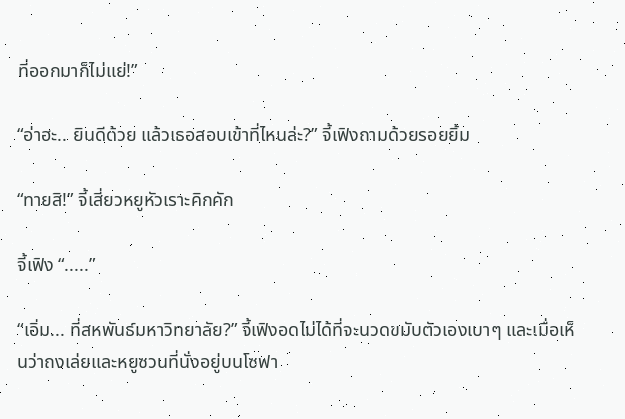ที่ออกมาก็ไม่แย่!”

“อ่าฮะ.. ยินดีด้วย แล้วเธอสอบเข้าที่ไหนล่ะ?” จี้เฟิงถามด้วยรอยยิ้ม

“ทายสิ!” จี้เสี่ยวหยูหัวเราะคิกคัก

จี้เฟิง “.....”

“เอิ่ม... ที่สหพันธ์มหาวิทยาลัย?” จี้เฟิงอดไม่ได้ที่จะนวดขมับตัวเองเบาๆ และเมื่อเห็นว่าถงเล่ยและหยูซวนที่นั่งอยู่บนโซฟา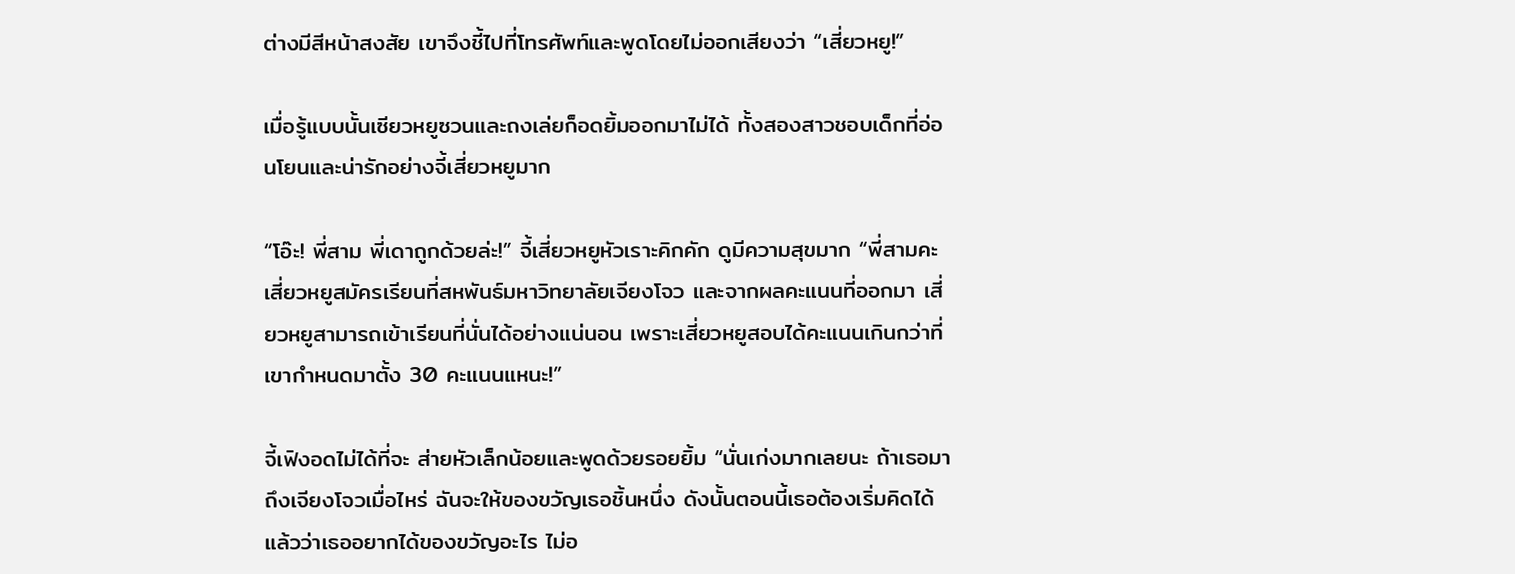ต่างมีสีหน้าสงสัย เขาจึงชี้ไปที่โทรศัพท์และพูดโดยไม่ออกเสียงว่า “เสี่ยวหยู!”

เมื่อรู้แบบนั้นเซียวหยูซวนและถงเล่ยก็อดยิ้มออกมาไม่ได้ ทั้งสองสาวชอบเด็กที่อ่อนโยนและน่ารักอย่างจี้เสี่ยวหยูมาก

“โอ๊ะ! พี่สาม พี่เดาถูกด้วยล่ะ!” จี้เสี่ยวหยูหัวเราะคิกคัก ดูมีความสุขมาก “พี่สามคะ เสี่ยวหยูสมัครเรียนที่สหพันธ์มหาวิทยาลัยเจียงโจว และจากผลคะแนนที่ออกมา เสี่ยวหยูสามารถเข้าเรียนที่นั่นได้อย่างแน่นอน เพราะเสี่ยวหยูสอบได้คะแนนเกินกว่าที่เขากำหนดมาตั้ง 30 คะแนนแหนะ!”

จี้เฟิงอดไม่ได้ที่จะ ส่ายหัวเล็กน้อยและพูดด้วยรอยยิ้ม “นั่นเก่งมากเลยนะ ถ้าเธอมาถึงเจียงโจวเมื่อไหร่ ฉันจะให้ของขวัญเธอชิ้นหนึ่ง ดังนั้นตอนนี้เธอต้องเริ่มคิดได้แล้วว่าเธออยากได้ของขวัญอะไร ไม่อ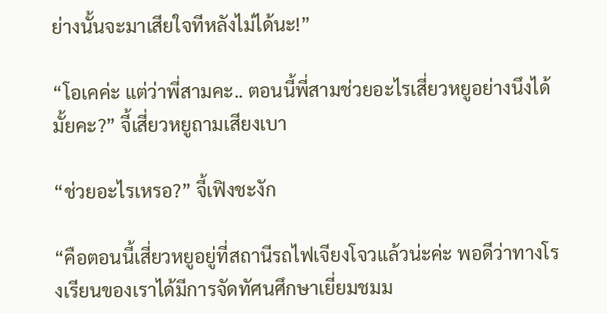ย่างนั้นจะมาเสียใจทีหลังไม่ได้นะ!”

“โอเคค่ะ แต่ว่าพี่สามคะ.. ตอนนี้พี่สามช่วยอะไรเสี่ยวหยูอย่างนึงได้มั้ยคะ?” จี้เสี่ยวหยูถามเสียงเบา

“ช่วยอะไรเหรอ?” จี้เฟิงชะงัก

“คือตอนนี้เสี่ยวหยูอยู่ที่สถานีรถไฟเจียงโจวแล้วน่ะค่ะ พอดีว่าทางโรงเรียนของเราได้มีการจัดทัศนศึกษาเยี่ยมชมม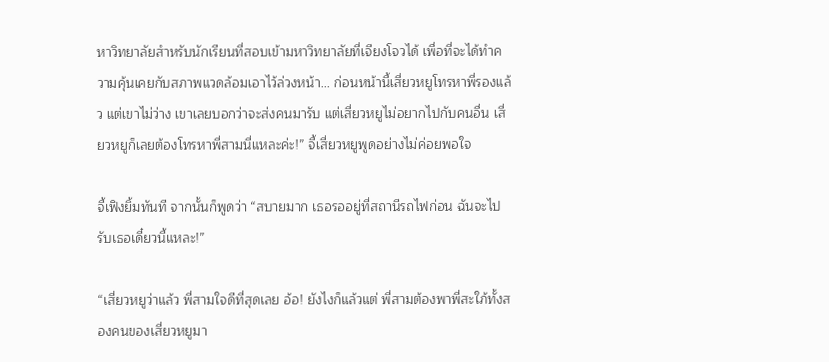หาวิทยาลัยสำหรับนักเรียนที่สอบเข้ามหาวิทยาลัยที่เจียงโจวได้ เพื่อที่จะได้ทำความคุ้นเคยกับสภาพแวดล้อมเอาไว้ล่วงหน้า... ก่อนหน้านี้เสี่ยวหยูโทรหาพี่รองแล้ว แต่เขาไม่ว่าง เขาเลยบอกว่าจะส่งคนมารับ แต่เสี่ยวหยูไม่อยากไปกับคนอื่น เสี่ยวหยูก็เลยต้องโทรหาพี่สามนี่แหละค่ะ!” จี้เสี่ยวหยูพูดอย่างไม่ค่อยพอใจ

จี้เฟิงยิ้มทันที จากนั้นก็พูดว่า “สบายมาก เธอรออยู่ที่สถานีรถไฟก่อน ฉันจะไปรับเธอเดี๋ยวนี้แหละ!”

“เสี่ยวหยูว่าแล้ว พี่สามใจดีที่สุดเลย อ้อ! ยังไงก็แล้วแต่ พี่สามต้องพาพี่สะใภ้ทั้งสองคนของเสี่ยวหยูมา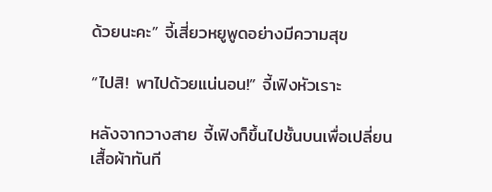ด้วยนะคะ” จี้เสี่ยวหยูพูดอย่างมีความสุข

“ไปสิ! พาไปด้วยแน่นอน!” จี้เฟิงหัวเราะ

หลังจากวางสาย จี้เฟิงก็ขึ้นไปชั้นบนเพื่อเปลี่ยนเสื้อผ้าทันที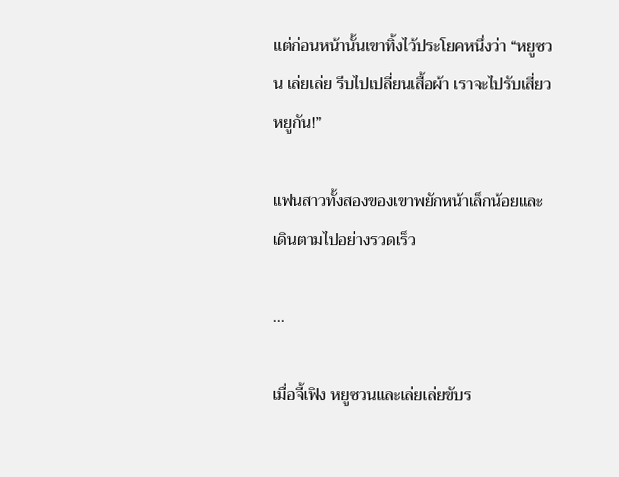แต่ก่อนหน้านั้นเขาทิ้งไว้ประโยคหนึ่งว่า “หยูซวน เล่ยเล่ย รีบไปเปลี่ยนเสื้อผ้า เราจะไปรับเสี่ยวหยูกัน!”

แฟนสาวทั้งสองของเขาพยักหน้าเล็กน้อยและเดินตามไปอย่างรวดเร็ว

...

เมื่อจี้เฟิง หยูซวนและเล่ยเล่ยขับร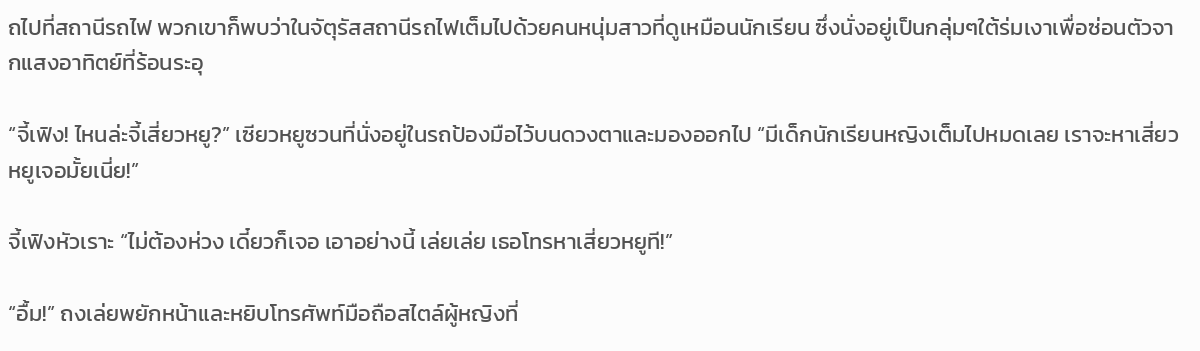ถไปที่สถานีรถไฟ พวกเขาก็พบว่าในจัตุรัสสถานีรถไฟเต็มไปด้วยคนหนุ่มสาวที่ดูเหมือนนักเรียน ซึ่งนั่งอยู่เป็นกลุ่มๆใต้ร่มเงาเพื่อซ่อนตัวจากแสงอาทิตย์ที่ร้อนระอุ

“จี้เฟิง! ไหนล่ะจี้เสี่ยวหยู?” เซียวหยูซวนที่นั่งอยู่ในรถป้องมือไว้บนดวงตาและมองออกไป “มีเด็กนักเรียนหญิงเต็มไปหมดเลย เราจะหาเสี่ยวหยูเจอมั้ยเนี่ย!”

จี้เฟิงหัวเราะ “ไม่ต้องห่วง เดี๋ยวก็เจอ เอาอย่างนี้ เล่ยเล่ย เธอโทรหาเสี่ยวหยูที!”

“อื้ม!” ถงเล่ยพยักหน้าและหยิบโทรศัพท์มือถือสไตล์ผู้หญิงที่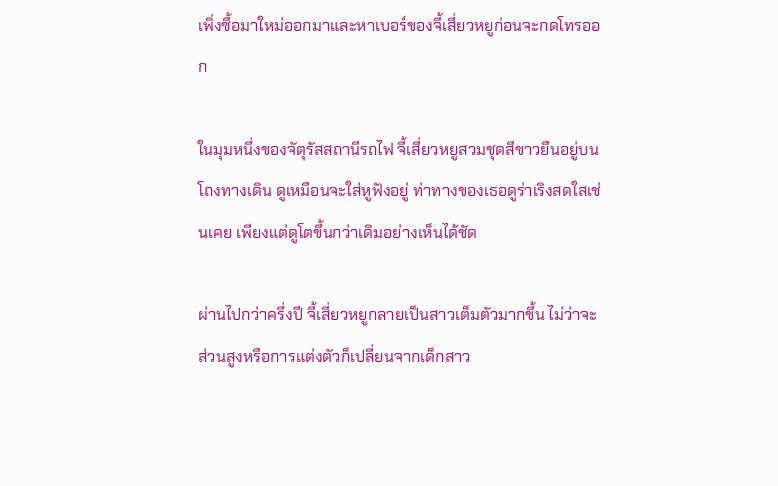เพิ่งซื้อมาใหม่ออกมาและหาเบอร์ของจี้เสี่ยวหยูก่อนจะกดโทรออก

ในมุมหนึ่งของจัตุรัสสถานีรถไฟ จี้เสี่ยวหยูสวมชุดสีขาวยืนอยู่บนโถงทางเดิน ดูเหมือนจะใส่หูฟังอยู่ ท่าทางของเธอดูร่าเริงสดใสเช่นเคย เพียงแต่ดูโตขึ้นกว่าเดิมอย่างเห็นได้ชัด

ผ่านไปกว่าครึ่งปี จี้เสี่ยวหยูกลายเป็นสาวเต็มตัวมากขึ้น ไม่ว่าจะส่วนสูงหรือการแต่งตัวก็เปลี่ยนจากเด็กสาว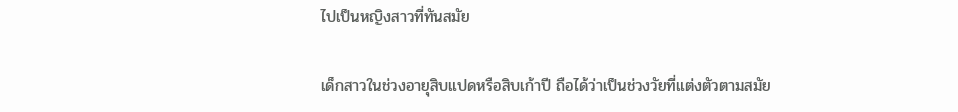ไปเป็นหญิงสาวที่ทันสมัย

เด็กสาวในช่วงอายุสิบแปดหรือสิบเก้าปี ถือได้ว่าเป็นช่วงวัยที่แต่งตัวตามสมัย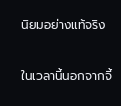นิยมอย่างแท้จริง

ในเวลานี้นอกจากจี้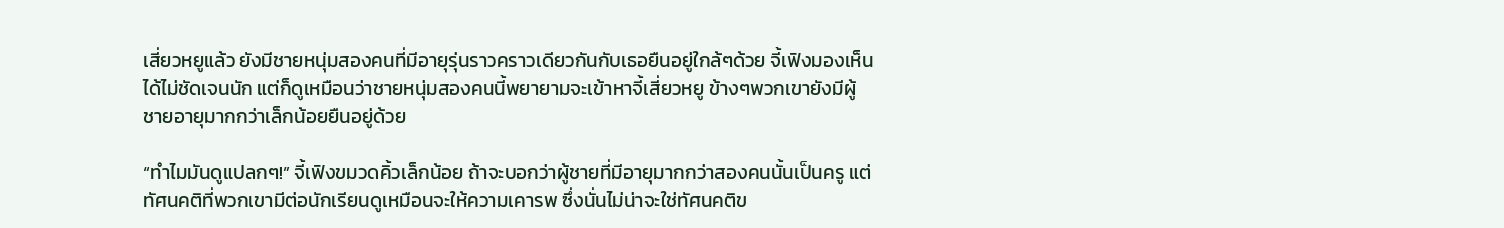เสี่ยวหยูแล้ว ยังมีชายหนุ่มสองคนที่มีอายุรุ่นราวคราวเดียวกันกับเธอยืนอยู่ใกล้ๆด้วย จี้เฟิงมองเห็นได้ไม่ชัดเจนนัก แต่ก็ดูเหมือนว่าชายหนุ่มสองคนนี้พยายามจะเข้าหาจี้เสี่ยวหยู ข้างๆพวกเขายังมีผู้ชายอายุมากกว่าเล็กน้อยยืนอยู่ด้วย

“ทำไมมันดูแปลกๆ!” จี้เฟิงขมวดคิ้วเล็กน้อย ถ้าจะบอกว่าผู้ชายที่มีอายุมากกว่าสองคนนั้นเป็นครู แต่ทัศนคติที่พวกเขามีต่อนักเรียนดูเหมือนจะให้ความเคารพ ซึ่งนั่นไม่น่าจะใช่ทัศนคติข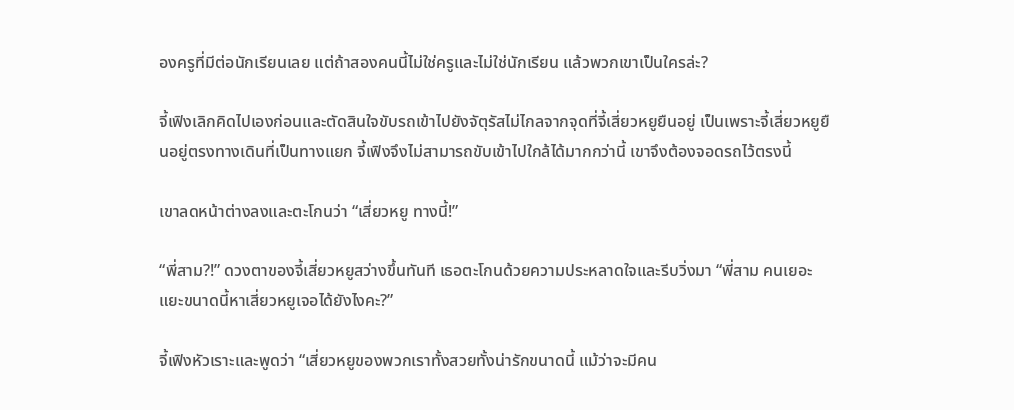องครูที่มีต่อนักเรียนเลย แต่ถ้าสองคนนี้ไม่ใช่ครูและไม่ใช่นักเรียน แล้วพวกเขาเป็นใครล่ะ?

จี้เฟิงเลิกคิดไปเองก่อนและตัดสินใจขับรถเข้าไปยังจัตุรัสไม่ไกลจากจุดที่จี้เสี่ยวหยูยืนอยู่ เป็นเพราะจี้เสี่ยวหยูยืนอยู่ตรงทางเดินที่เป็นทางแยก จี้เฟิงจึงไม่สามารถขับเข้าไปใกล้ได้มากกว่านี้ เขาจึงต้องจอดรถไว้ตรงนี้

เขาลดหน้าต่างลงและตะโกนว่า “เสี่ยวหยู ทางนี้!”

“พี่สาม?!” ดวงตาของจี้เสี่ยวหยูสว่างขึ้นทันที เธอตะโกนด้วยความประหลาดใจและรีบวิ่งมา “พี่สาม คนเยอะแยะขนาดนี้หาเสี่ยวหยูเจอได้ยังไงคะ?”

จี้เฟิงหัวเราะและพูดว่า “เสี่ยวหยูของพวกเราทั้งสวยทั้งน่ารักขนาดนี้ แม้ว่าจะมีคน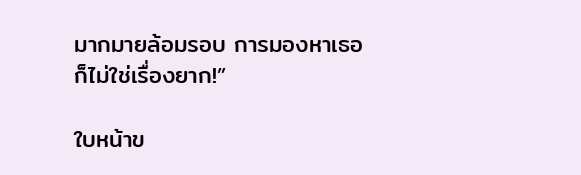มากมายล้อมรอบ การมองหาเธอก็ไม่ใช่เรื่องยาก!”

ใบหน้าข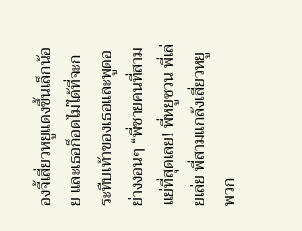องจี้เสี่ยวหยูแดงขึ้นเล็กน้อย และเธอก็อดไม่ได้ที่จะกระทืบเท้าของเธอและพูดอย่างงอนๆ “พี่ชายคนที่สามแย่ที่สุดเลย! พี่หยูซวน พี่เล่ยเล่ย พี่สามแกล้งเสี่ยวหยู พวก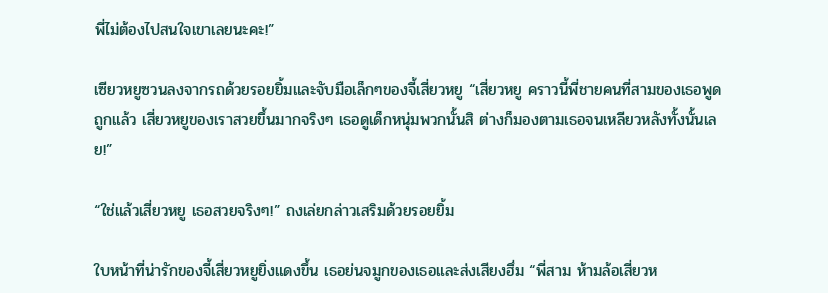พี่ไม่ต้องไปสนใจเขาเลยนะคะ!”

เซียวหยูซวนลงจากรถด้วยรอยยิ้มและจับมือเล็กๆของจี้เสี่ยวหยู “เสี่ยวหยู คราวนี้พี่ชายคนที่สามของเธอพูดถูกแล้ว เสี่ยวหยูของเราสวยขึ้นมากจริงๆ เธอดูเด็กหนุ่มพวกนั้นสิ ต่างก็มองตามเธอจนเหลียวหลังทั้งนั้นเลย!”

“ใช่แล้วเสี่ยวหยู เธอสวยจริงๆ!” ถงเล่ยกล่าวเสริมด้วยรอยยิ้ม

ใบหน้าที่น่ารักของจี้เสี่ยวหยูยิ่งแดงขึ้น เธอย่นจมูกของเธอและส่งเสียงฮึ่ม “พี่สาม ห้ามล้อเสี่ยวห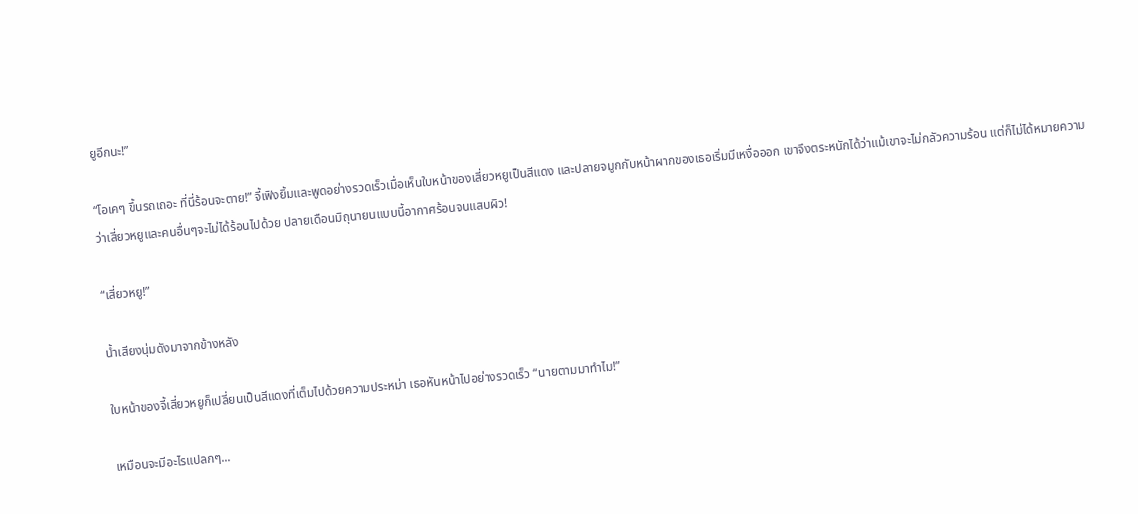ยูอีกนะ!”

“โอเคๆ ขึ้นรถเถอะ ที่นี่ร้อนจะตาย!” จี้เฟิงยิ้มและพูดอย่างรวดเร็วเมื่อเห็นใบหน้าของเสี่ยวหยูเป็นสีแดง และปลายจมูกกับหน้าผากของเธอเริ่มมีเหงื่อออก เขาจึงตระหนักได้ว่าแม้เขาจะไม่กลัวความร้อน แต่ก็ไม่ได้หมายความว่าเสี่ยวหยูและคนอื่นๆจะไม่ได้ร้อนไปด้วย ปลายเดือนมิถุนายนแบบนี้อากาศร้อนจนแสบผิว!

“เสี่ยวหยู!”

น้ำเสียงนุ่มดังมาจากข้างหลัง

ใบหน้าของจี้เสี่ยวหยูก็เปลี่ยนเป็นสีแดงที่เต็มไปด้วยความประหม่า เธอหันหน้าไปอย่างรวดเร็ว “นายตามมาทำไม!”

เหมือนจะมีอะไรแปลกๆ...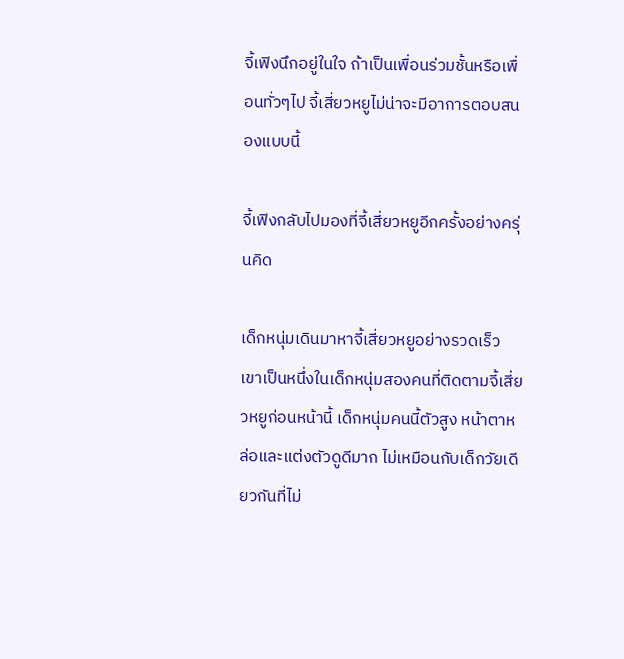จี้เฟิงนึกอยู่ในใจ ถ้าเป็นเพื่อนร่วมชั้นหรือเพื่อนทั่วๆไป จี้เสี่ยวหยูไม่น่าจะมีอาการตอบสนองแบบนี้

จี้เฟิงกลับไปมองที่จี้เสี่ยวหยูอีกครั้งอย่างครุ่นคิด

เด็กหนุ่มเดินมาหาจี้เสี่ยวหยูอย่างรวดเร็ว เขาเป็นหนึ่งในเด็กหนุ่มสองคนที่ติดตามจี้เสี่ยวหยูก่อนหน้านี้ เด็กหนุ่มคนนี้ตัวสูง หน้าตาหล่อและแต่งตัวดูดีมาก ไม่เหมือนกับเด็กวัยเดียวกันที่ไม่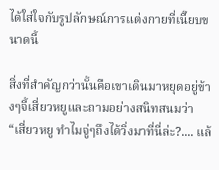ได้ใส่ใจกับรูปลักษณ์การแต่งกายที่เนี๊ยบขนาดนี้

สิ่งที่สำคัญกว่านั้นคือเขาเดินมาหยุดอยู่ข้างๆจี้เสี่ยวหยูและถามอย่างสนิทสนมว่า “เสี่ยวหยู ทำไมจู่ๆถึงได้วิ่งมาที่นี่ล่ะ?.... แล้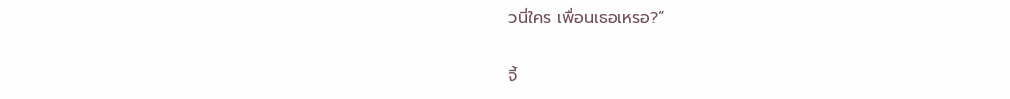วนี่ใคร เพื่อนเธอเหรอ?”

จี้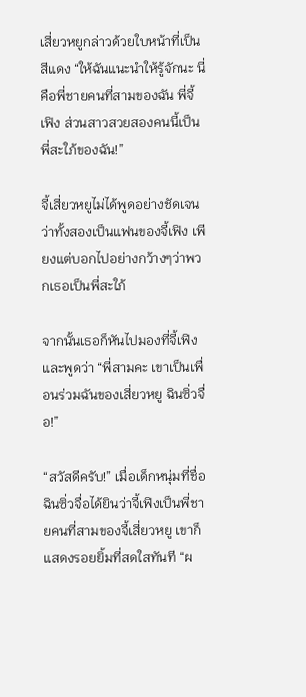เสี่ยวหยูกล่าวด้วยใบหน้าที่เป็นสีแดง “ให้ฉันแนะนำให้รู้จักนะ นี่คือพี่ชายคนที่สามของฉัน พี่จี้เฟิง ส่วนสาวสวยสองคนนี้เป็นพี่สะใภ้ของฉัน!”

จี้เสี่ยวหยูไม่ได้พูดอย่างชัดเจนว่าทั้งสองเป็นแฟนของจี้เฟิง เพียงแต่บอกไปอย่างกว้างๆว่าพวกเธอเป็นพี่สะใภ้

จากนั้นเธอก็หันไปมองที่จี้เฟิงและพูดว่า “พี่สามคะ เขาเป็นเพื่อนร่วมฉันของเสี่ยวหยู ฉินซิ่วจื่อ!”

“สวัสดีครับ!” เมื่อเด็กหนุ่มที่ชื่อฉินซิ่วจื่อได้ยินว่าจี้เฟิงเป็นพี่ชายคนที่สามของจี้เสี่ยวหยู เขาก็แสดงรอยยิ้มที่สดใสทันที “ผ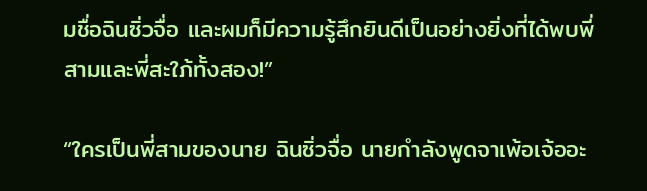มชื่อฉินซิ่วจื่อ และผมก็มีความรู้สึกยินดีเป็นอย่างยิ่งที่ได้พบพี่สามและพี่สะใภ้ทั้งสอง!”

“ใครเป็นพี่สามของนาย ฉินซิ่วจื่อ นายกำลังพูดจาเพ้อเจ้ออะ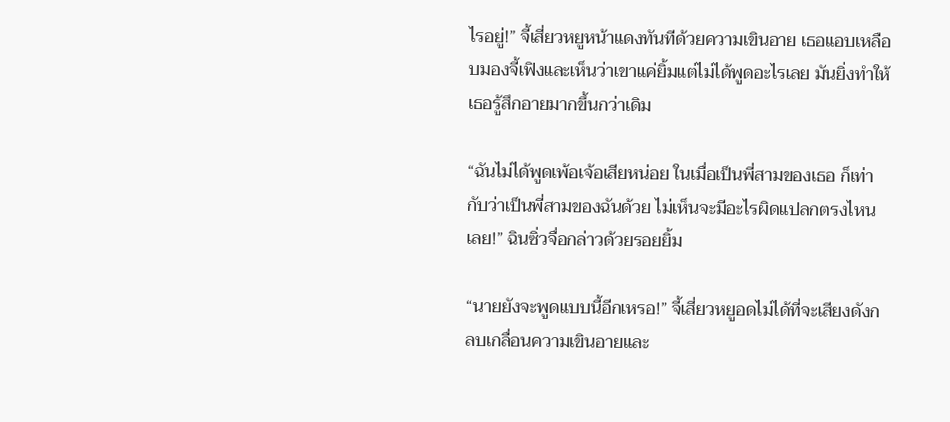ไรอยู่!” จี้เสี่ยวหยูหน้าแดงทันทีด้วยความเขินอาย เธอแอบเหลือบมองจี้เฟิงและเห็นว่าเขาแค่ยิ้มแต่ไม่ได้พูดอะไรเลย มันยิ่งทำให้เธอรู้สึกอายมากขึ้นกว่าเดิม

“ฉันไม่ได้พูดเพ้อเจ้อเสียหน่อย ในเมื่อเป็นพี่สามของเธอ ก็เท่ากับว่าเป็นพี่สามของฉันด้วย ไม่เห็นจะมีอะไรผิดแปลกตรงไหนเลย!” ฉินซิ่วจื่อกล่าวด้วยรอยยิ้ม

“นายยังจะพูดแบบนี้อีกเหรอ!” จี้เสี่ยวหยูอดไม่ได้ที่จะเสียงดังกลบเกลื่อนความเขินอายและ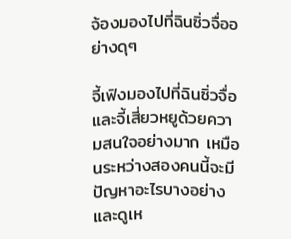จ้องมองไปที่ฉินซิ่วจื่ออย่างดุๆ

จี้เฟิงมองไปที่ฉินซิ่วจื่อและจี้เสี่ยวหยูด้วยความสนใจอย่างมาก เหมือนระหว่างสองคนนี้จะมีปัญหาอะไรบางอย่าง และดูเห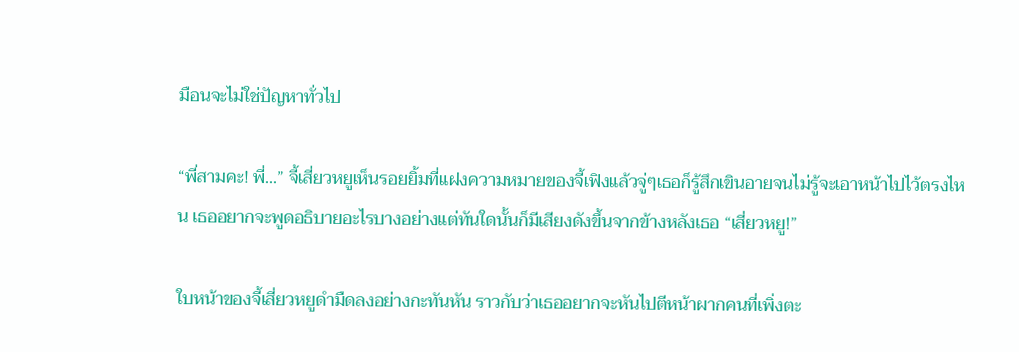มือนจะไม่ใช่ปัญหาทั่วไป

“พี่สามคะ! พี่...” จี้เสี่ยวหยูเห็นรอยยิ้มที่แฝงความหมายของจี้เฟิงแล้วจู่ๆเธอก็รู้สึกเขินอายจนไม่รู้จะเอาหน้าไปไว้ตรงไหน เธออยากจะพูดอธิบายอะไรบางอย่างแต่ทันใดนั้นก็มีเสียงดังขึ้นจากข้างหลังเธอ “เสี่ยวหยู!”

ใบหน้าของจี้เสี่ยวหยูดำมืดลงอย่างกะทันหัน ราวกับว่าเธออยากจะหันไปตีหน้าผากคนที่เพิ่งตะ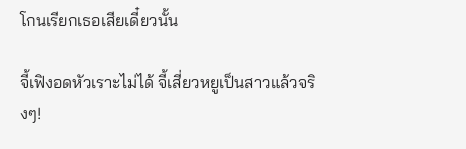โกนเรียกเธอเสียเดี๋ยวนั้น

จี้เฟิงอดหัวเราะไม่ได้ จี้เสี่ยวหยูเป็นสาวแล้วจริงๆ!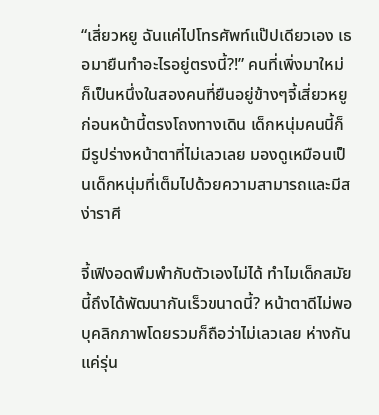“เสี่ยวหยู ฉันแค่ไปโทรศัพท์แป๊ปเดียวเอง เธอมายืนทำอะไรอยู่ตรงนี้?!” คนที่เพิ่งมาใหม่ก็เป็นหนึ่งในสองคนที่ยืนอยู่ข้างๆจี้เสี่ยวหยูก่อนหน้านี้ตรงโถงทางเดิน เด็กหนุ่มคนนี้ก็มีรูปร่างหน้าตาที่ไม่เลวเลย มองดูเหมือนเป็นเด็กหนุ่มที่เต็มไปด้วยความสามารถและมีสง่าราศี

จี้เฟิงอดพึมพำกับตัวเองไม่ได้ ทำไมเด็กสมัยนี้ถึงได้พัฒนากันเร็วขนาดนี้? หน้าตาดีไม่พอ บุคลิกภาพโดยรวมก็ถือว่าไม่เลวเลย ห่างกันแค่รุ่น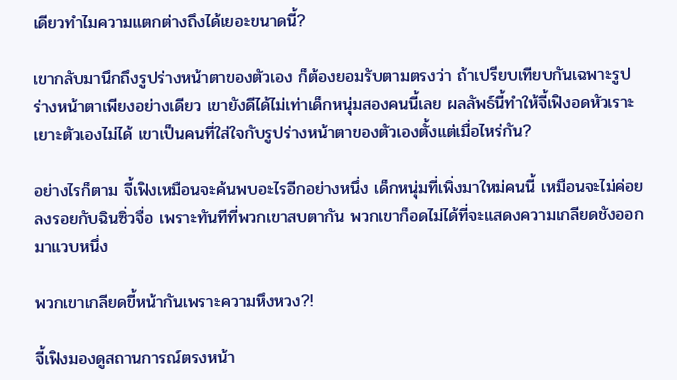เดียวทำไมความแตกต่างถึงได้เยอะขนาดนี้?

เขากลับมานึกถึงรูปร่างหน้าตาของตัวเอง ก็ต้องยอมรับตามตรงว่า ถ้าเปรียบเทียบกันเฉพาะรูปร่างหน้าตาเพียงอย่างเดียว เขายังดีได้ไม่เท่าเด็กหนุ่มสองคนนี้เลย ผลลัพธ์นี้ทำให้จี้เฟิงอดหัวเราะเยาะตัวเองไม่ได้ เขาเป็นคนที่ใส่ใจกับรูปร่างหน้าตาของตัวเองตั้งแต่เมื่อไหร่กัน?

อย่างไรก็ตาม จี้เฟิงเหมือนจะค้นพบอะไรอีกอย่างหนึ่ง เด็กหนุ่มที่เพิ่งมาใหม่คนนี้ เหมือนจะไม่ค่อยลงรอยกับฉินซิ่วจื่อ เพราะทันทีที่พวกเขาสบตากัน พวกเขาก็อดไม่ได้ที่จะแสดงความเกลียดชังออกมาแวบหนึ่ง

พวกเขาเกลียดขี้หน้ากันเพราะความหึงหวง?!

จี้เฟิงมองดูสถานการณ์ตรงหน้า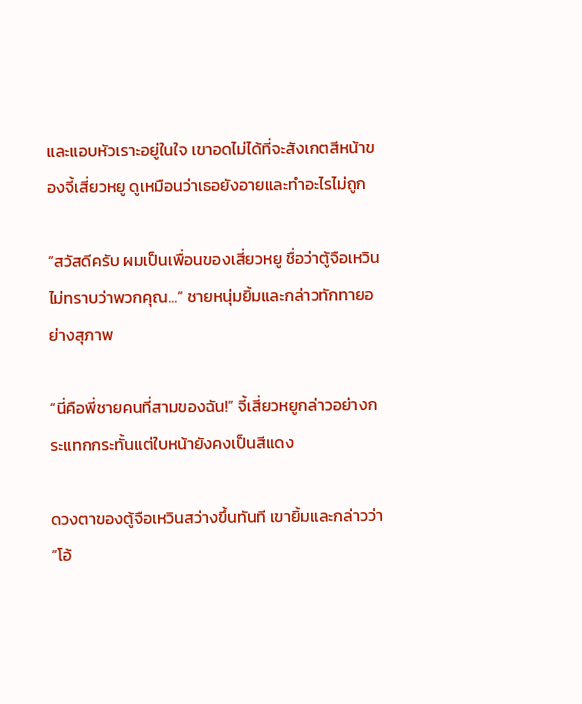และแอบหัวเราะอยู่ในใจ เขาอดไม่ได้ที่จะสังเกตสีหน้าของจี้เสี่ยวหยู ดูเหมือนว่าเธอยังอายและทำอะไรไม่ถูก

“สวัสดีครับ ผมเป็นเพื่อนของเสี่ยวหยู ชื่อว่าตู้จือเหวิน ไม่ทราบว่าพวกคุณ...” ชายหนุ่มยิ้มและกล่าวทักทายอย่างสุภาพ

“นี่คือพี่ชายคนที่สามของฉัน!” จี้เสี่ยวหยูกล่าวอย่างกระแทกกระทั้นแต่ใบหน้ายังคงเป็นสีแดง

ดวงตาของตู้จือเหวินสว่างขึ้นทันที เขายิ้มและกล่าวว่า “โอ้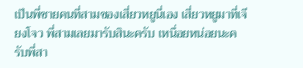เป็นพี่ชายคนที่สามของเสี่ยวหยูนี่เอง เสี่ยวหยูมาที่เจียงโจว พี่สามเลยมารับสินะครับ เหนื่อยหน่อยนะครับพี่สา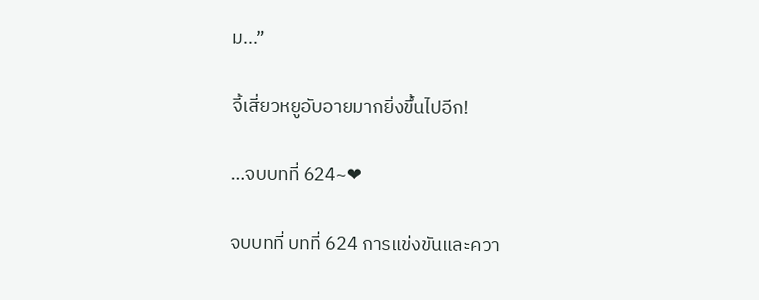ม...”

จี้เสี่ยวหยูอับอายมากยิ่งขึ้นไปอีก!

…จบบทที่ 624~❤

จบบทที่ บทที่ 624 การแข่งขันและควา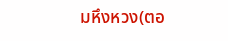มหึงหวง(ตอ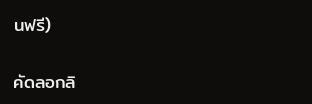นฟรี)

คัดลอกลิ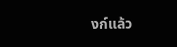งก์แล้ว